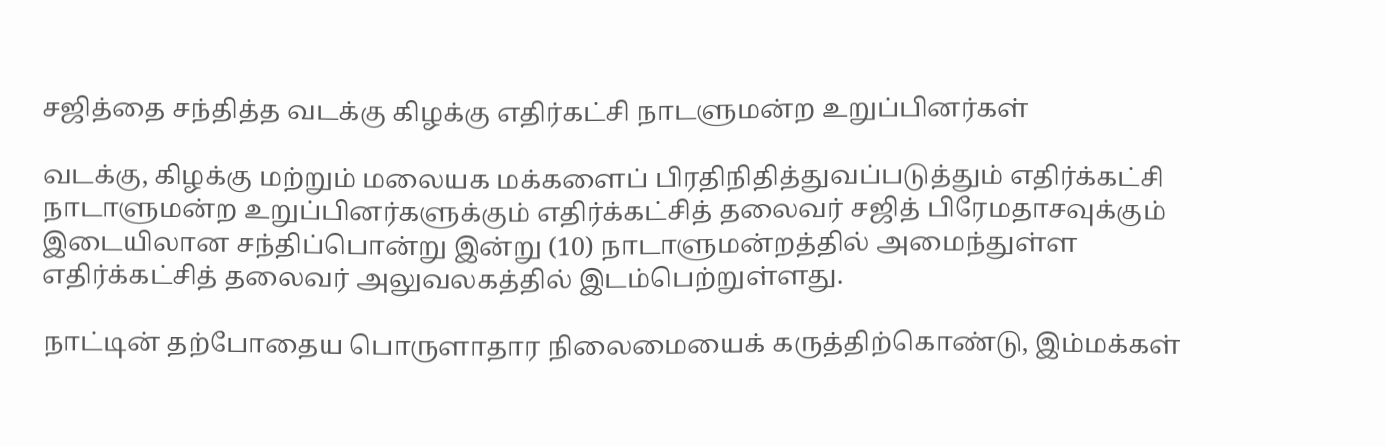சஜித்தை சந்தித்த வடக்கு கிழக்கு எதிர்கட்சி நாடளுமன்ற உறுப்பினர்கள்

வடக்கு, கிழக்கு மற்றும் மலையக மக்களைப் பிரதிநிதித்துவப்படுத்தும் எதிர்க்கட்சி நாடாளுமன்ற உறுப்பினர்களுக்கும் எதிர்க்கட்சித் தலைவர் சஜித் பிரேமதாசவுக்கும் இடையிலான சந்திப்பொன்று இன்று (10) நாடாளுமன்றத்தில் அமைந்துள்ள எதிர்க்கட்சித் தலைவர் அலுவலகத்தில் இடம்பெற்றுள்ளது.

நாட்டின் தற்போதைய பொருளாதார நிலைமையைக் கருத்திற்கொண்டு, இம்மக்கள்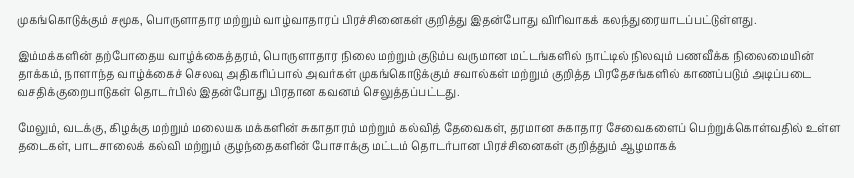முகங்கொடுக்கும் சமூக, பொருளாதார மற்றும் வாழ்வாதாரப் பிரச்சினைகள் குறித்து இதன்போது விரிவாகக் கலந்துரையாடப்பட்டுள்ளது.

இம்மக்களின் தற்போதைய வாழ்க்கைத்தரம், பொருளாதார நிலை மற்றும் குடும்ப வருமான மட்டங்களில் நாட்டில் நிலவும் பணவீக்க நிலைமையின் தாக்கம், நாளாந்த வாழ்க்கைச் செலவு அதிகரிப்பால் அவர்கள் முகங்கொடுக்கும் சவால்கள் மற்றும் குறித்த பிரதேசங்களில் காணப்படும் அடிப்படை வசதிக்குறைபாடுகள் தொடர்பில் இதன்போது பிரதான கவனம் செலுத்தப்பட்டது.

மேலும், வடக்கு, கிழக்கு மற்றும் மலையக மக்களின் சுகாதாரம் மற்றும் கல்வித் தேவைகள், தரமான சுகாதார சேவைகளைப் பெற்றுக்கொள்வதில் உள்ள தடைகள், பாடசாலைக் கல்வி மற்றும் குழந்தைகளின் போசாக்கு மட்டம் தொடர்பான பிரச்சினைகள் குறித்தும் ஆழமாகக்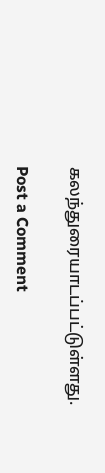கலந்துரையாடப்பட்டுள்ளது.

Post a Comment